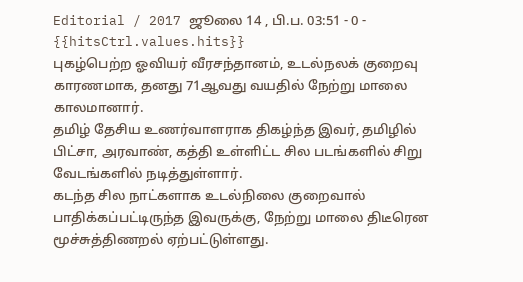Editorial / 2017 ஜூலை 14 , பி.ப. 03:51 - 0 - {{hitsCtrl.values.hits}}
புகழ்பெற்ற ஓவியர் வீரசந்தானம், உடல்நலக் குறைவு காரணமாக, தனது 71ஆவது வயதில் நேற்று மாலை காலமானார்.
தமிழ் தேசிய உணர்வாளராக திகழ்ந்த இவர், தமிழில் பிட்சா, அரவாண், கத்தி உள்ளிட்ட சில படங்களில் சிறு வேடங்களில் நடித்துள்ளார்.
கடந்த சில நாட்களாக உடல்நிலை குறைவால் பாதிக்கப்பட்டிருந்த இவருக்கு, நேற்று மாலை திடீரென மூச்சுத்திணறல் ஏற்பட்டுள்ளது.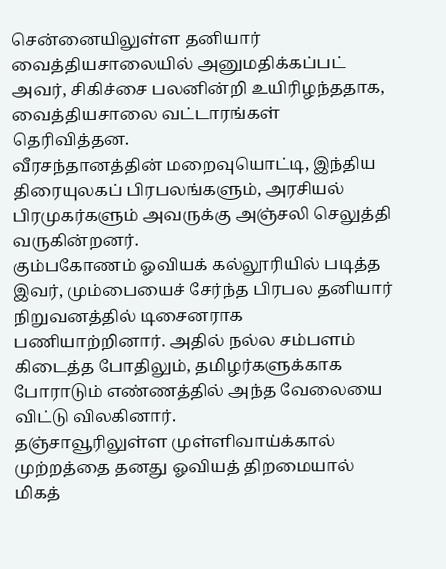சென்னையிலுள்ள தனியார் வைத்தியசாலையில் அனுமதிக்கப்பட் அவர், சிகிச்சை பலனின்றி உயிரிழந்ததாக, வைத்தியசாலை வட்டாரங்கள் தெரிவித்தன.
வீரசந்தானத்தின் மறைவுயொட்டி, இந்திய திரையுலகப் பிரபலங்களும், அரசியல் பிரமுகர்களும் அவருக்கு அஞ்சலி செலுத்தி வருகின்றனர்.
கும்பகோணம் ஓவியக் கல்லூரியில் படித்த இவர், மும்பையைச் சேர்ந்த பிரபல தனியார் நிறுவனத்தில் டிசைனராக பணியாற்றினார். அதில் நல்ல சம்பளம் கிடைத்த போதிலும், தமிழர்களுக்காக போராடும் எண்ணத்தில் அந்த வேலையை விட்டு விலகினார்.
தஞ்சாவூரிலுள்ள முள்ளிவாய்க்கால் முற்றத்தை தனது ஓவியத் திறமையால் மிகத்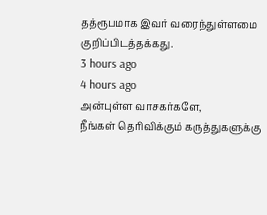தத்ரூபமாக இவர் வரைந்துள்ளமை குறிப்பிடத்தக்கது.
3 hours ago
4 hours ago
அன்புள்ள வாசகர்களே,
நீங்கள் தெரிவிக்கும் கருத்துகளுக்கு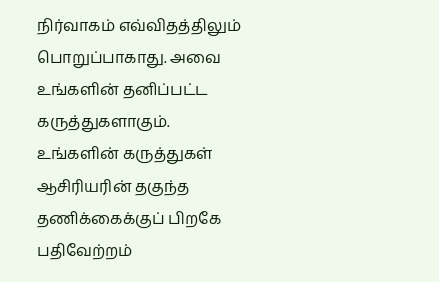நிர்வாகம் எவ்விதத்திலும் பொறுப்பாகாது. அவை உங்களின் தனிப்பட்ட கருத்துகளாகும். உங்களின் கருத்துகள் ஆசிரியரின் தகுந்த தணிக்கைக்குப் பிறகே பதிவேற்றம்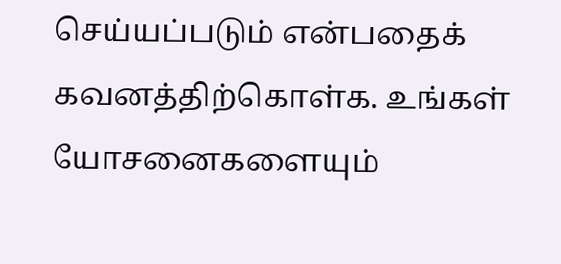செய்யப்படும் என்பதைக் கவனத்திற்கொள்க. உங்கள் யோசனைகளையும்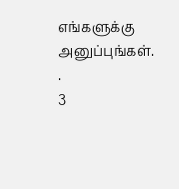எங்களுக்கு அனுப்புங்கள். .
3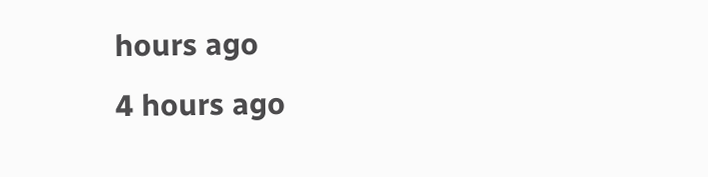hours ago
4 hours ago